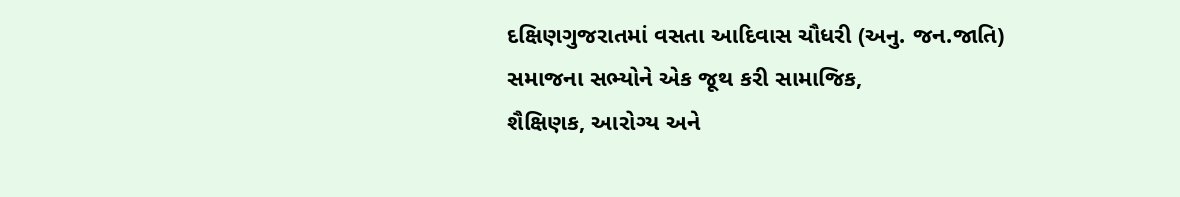દક્ષિણગુજરાતમાં વસતા આદિવાસ ચૌધરી (અનુ. જન.જાતિ) સમાજના સભ્યોને એક જૂથ કરી સામાજિક,
શૈક્ષિણક, આરોગ્ય અને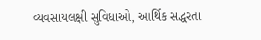વ્યવસાયલક્ષી સુવિધાઓ, આર્થિક સદ્ધરતા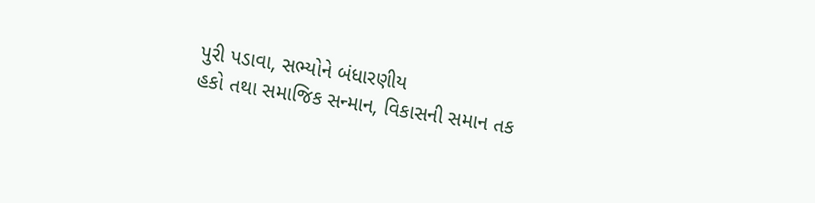પુરી પડાવા, સભ્યોને બંધારણીય
હકો તથા સમાજિક સન્માન, વિકાસની સમાન તક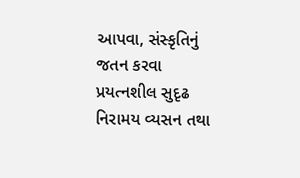આપવા, સંસ્કૃતિનું જતન કરવા પ્રયત્નશીલ સુદૃઢ
નિરામય વ્યસન તથા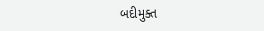બદીમુક્ત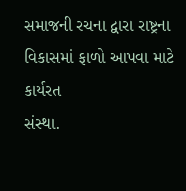સમાજની રચના દ્વારા રાષ્ટ્રના વિકાસમાં ફાળો આપવા માટે કાર્યરત
સંસ્થા.